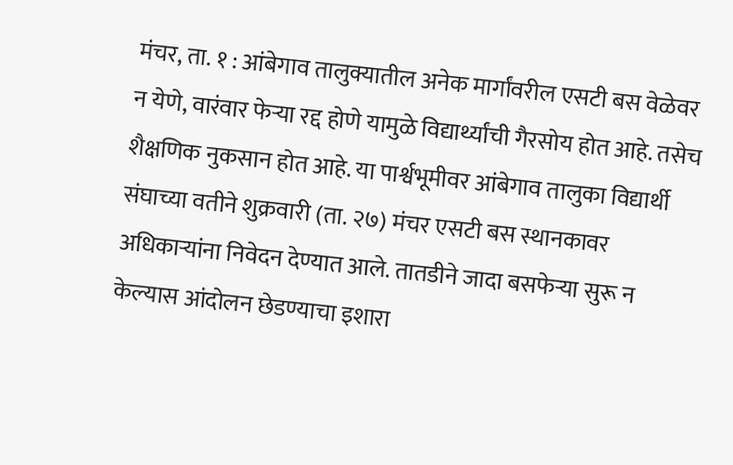मंचर, ता. १ : आंबेगाव तालुक्यातील अनेक मार्गांवरील एसटी बस वेळेवर न येणे, वारंवार फेऱ्या रद्द होणे यामुळे विद्यार्थ्यांची गैरसोय होत आहे. तसेच शैक्षणिक नुकसान होत आहे. या पार्श्वभूमीवर आंबेगाव तालुका विद्यार्थी संघाच्या वतीने शुक्रवारी (ता. २७) मंचर एसटी बस स्थानकावर अधिकाऱ्यांना निवेदन देण्यात आले. तातडीने जादा बसफेऱ्या सुरू न केल्यास आंदोलन छेडण्याचा इशारा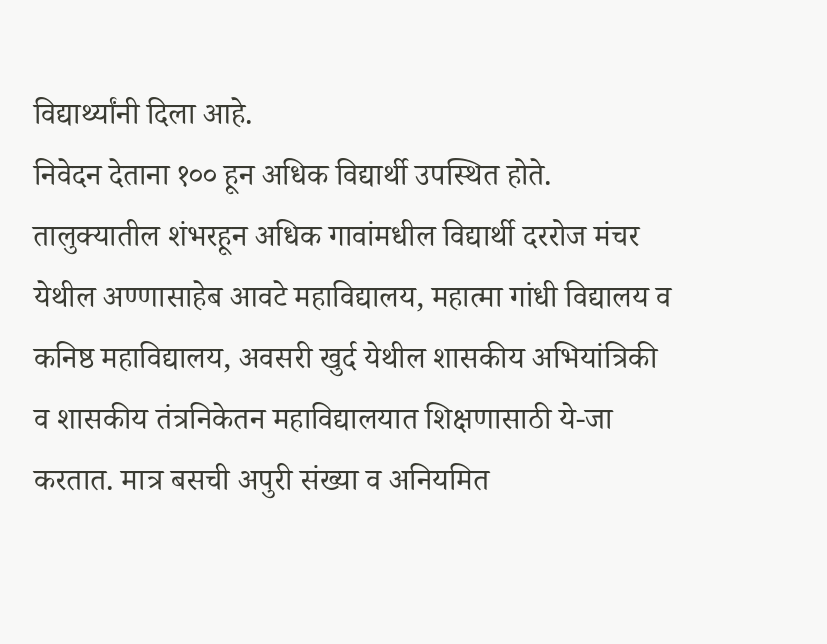विद्यार्थ्यांनी दिला आहे.
निवेदन देताना १०० हून अधिक विद्यार्थी उपस्थित होते. तालुक्यातील शंभरहून अधिक गावांमधील विद्यार्थी दररोज मंचर येथील अण्णासाहेब आवटे महाविद्यालय, महात्मा गांधी विद्यालय व कनिष्ठ महाविद्यालय, अवसरी खुर्द येथील शासकीय अभियांत्रिकी व शासकीय तंत्रनिकेतन महाविद्यालयात शिक्षणासाठी ये-जा करतात. मात्र बसची अपुरी संख्या व अनियमित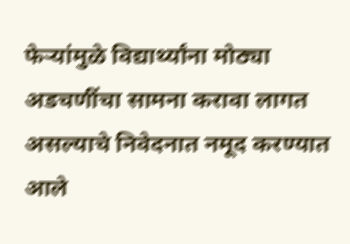फेऱ्यांमुळे विद्यार्थ्यांना मोठ्या अडचणींचा सामना करावा लागत असल्याचे निवेदनात नमूद करण्यात आले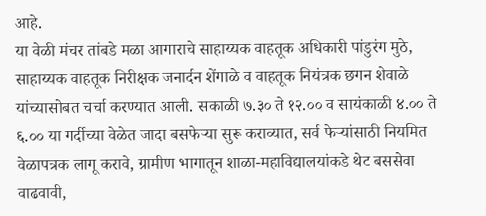आहे.
या वेळी मंचर तांबडे मळा आगाराचे साहाय्यक वाहतूक अधिकारी पांडुरंग मुठे, साहाय्यक वाहतूक निरीक्षक जनार्दन शेंगाळे व वाहतूक नियंत्रक छगन शेवाळे यांच्यासोबत चर्चा करण्यात आली. सकाळी ७.३० ते १२.०० व सायंकाळी ४.०० ते ६.०० या गर्दीच्या वेळेत जादा बसफेऱ्या सुरू कराव्यात, सर्व फेऱ्यांसाठी नियमित वेळापत्रक लागू करावे, ग्रामीण भागातून शाळा-महाविद्यालयांकडे थेट बससेवा वाढवावी,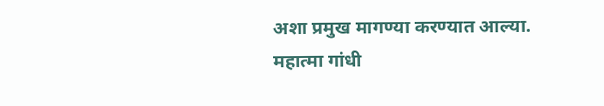अशा प्रमुख मागण्या करण्यात आल्या.
महात्मा गांधी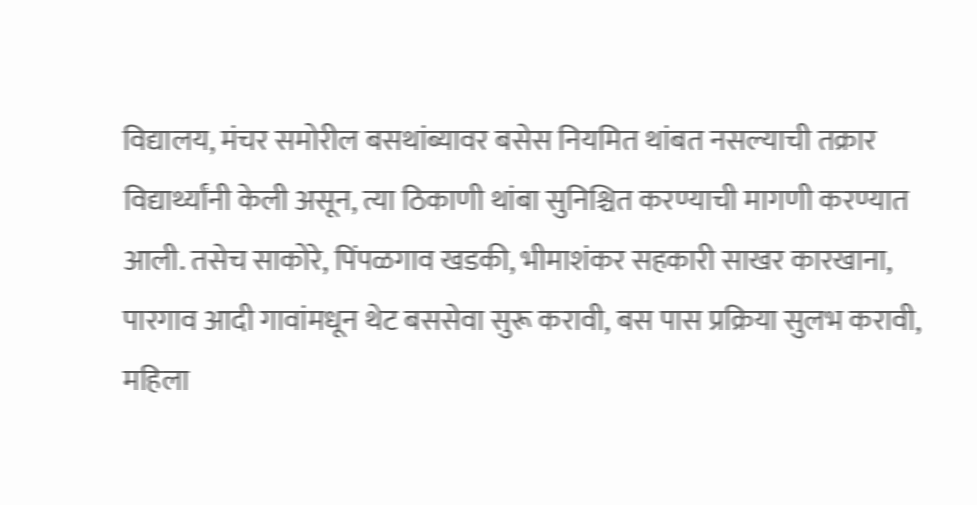विद्यालय, मंचर समोरील बसथांब्यावर बसेस नियमित थांबत नसल्याची तक्रार विद्यार्थ्यांनी केली असून, त्या ठिकाणी थांबा सुनिश्चित करण्याची मागणी करण्यात आली. तसेच साकोरे, पिंपळगाव खडकी, भीमाशंकर सहकारी साखर कारखाना, पारगाव आदी गावांमधून थेट बससेवा सुरू करावी, बस पास प्रक्रिया सुलभ करावी, महिला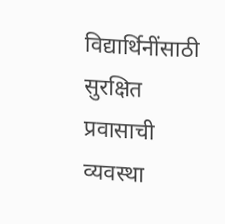विद्यार्थिनींसाठी सुरक्षित प्रवासाची व्यवस्था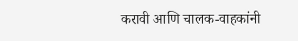करावी आणि चालक-वाहकांनी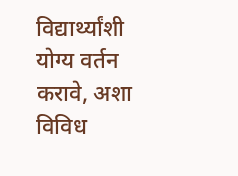विद्यार्थ्यांशी योग्य वर्तन करावे, अशा विविध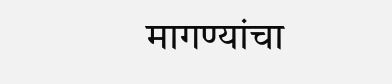मागण्यांचा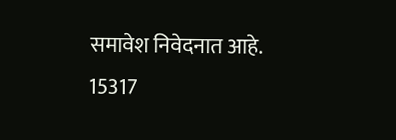समावेश निवेदनात आहे.
15317